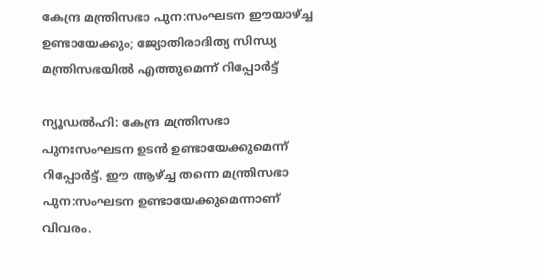കേന്ദ്ര മന്ത്രിസഭാ പുന:സംഘടന ഈയാഴ്ച്ച ഉണ്ടായേക്കും; ജ്യോതിരാദിത്യ സിന്ധ്യ മന്ത്രിസഭയിൽ എത്തുമെന്ന് റിപ്പോർട്ട്

ന്യൂഡൽഹി: കേന്ദ്ര മന്ത്രിസഭാ പുനഃസംഘടന ഉടൻ ഉണ്ടായേക്കുമെന്ന് റിപ്പോർട്ട്. ഈ ആഴ്ച്ച തന്നെ മന്ത്രിസഭാ പുന:സംഘടന ഉണ്ടായേക്കുമെന്നാണ് വിവരം.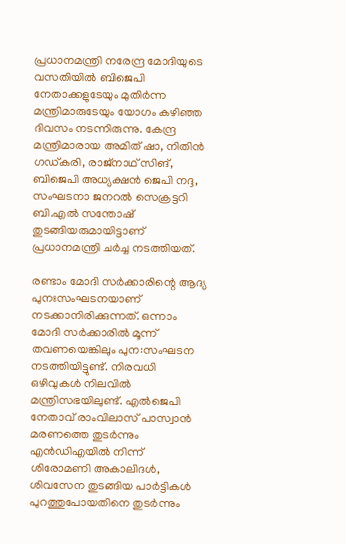പ്രധാനമന്ത്രി നരേന്ദ്ര മോദിയുടെ വസതിയിൽ ബിജെപി നേതാക്കളുടേയും മുതിർന്ന മന്ത്രിമാരുടേയും യോഗം കഴിഞ്ഞ ദിവസം നടന്നിരുന്നു. കേന്ദ്ര മന്ത്രിമാരായ അമിത് ഷാ, നിതിൻ ഗഡ്കരി, രാജ്നാഥ് സിങ്, ബിജെപി അധ്യക്ഷൻ ജെപി നദ്ദ, സംഘടനാ ജനറൽ സെക്രട്ടറി ബി.എൽ സന്തോഷ് തുടങ്ങിയരുമായിട്ടാണ് പ്രധാനമന്ത്രി ചർച്ച നടത്തിയത്.

രണ്ടാം മോദി സർക്കാരിന്റെ ആദ്യ പുനഃസംഘടനയാണ് നടക്കാനിരിക്കുന്നത്. ഒന്നാം മോദി സർക്കാരിൽ മൂന്ന് തവണയെങ്കിലും പുന:സംഘടന നടത്തിയിട്ടുണ്ട്. നിരവധി ഒഴിവുകൾ നിലവിൽ മന്ത്രിസഭയിലുണ്ട്. എൽജെപി നേതാവ് രാംവിലാസ് പാസ്വാൻ മരണത്തെ തുടർന്നും എൻഡിഎയിൽ നിന്ന് ശിരോമണി അകാലിദൾ, ശിവസേന തുടങ്ങിയ പാർട്ടികൾ പുറത്തുപോയതിനെ തുടർന്നും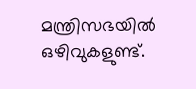മന്ത്രിസഭയിൽ ഒഴിവുകളുണ്ട്.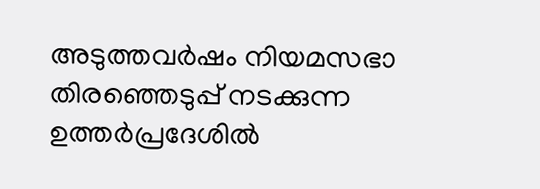അടുത്തവർഷം നിയമസഭാ തിരഞ്ഞെടുപ്പ് നടക്കുന്ന ഉത്തർപ്രദേശിൽ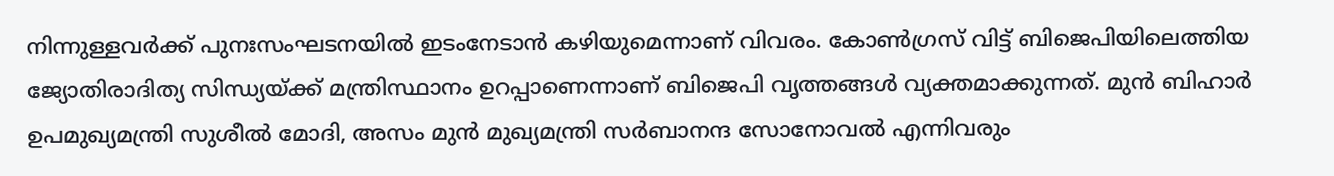നിന്നുള്ളവർക്ക് പുനഃസംഘടനയിൽ ഇടംനേടാൻ കഴിയുമെന്നാണ് വിവരം. കോൺഗ്രസ് വിട്ട് ബിജെപിയിലെത്തിയ ജ്യോതിരാദിത്യ സിന്ധ്യയ്ക്ക് മന്ത്രിസ്ഥാനം ഉറപ്പാണെന്നാണ് ബിജെപി വൃത്തങ്ങൾ വ്യക്തമാക്കുന്നത്. മുൻ ബിഹാർ ഉപമുഖ്യമന്ത്രി സുശീൽ മോദി, അസം മുൻ മുഖ്യമന്ത്രി സർബാനന്ദ സോനോവൽ എന്നിവരും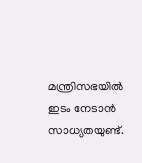മന്ത്രിസഭയിൽ ഇടം നേടാൻ സാധ്യതയുണ്ട്.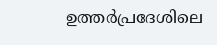ഉത്തർപ്രദേശിലെ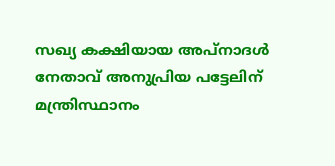സഖ്യ കക്ഷിയായ അപ്നാദൾ നേതാവ് അനുപ്രിയ പട്ടേലിന് മന്ത്രിസ്ഥാനം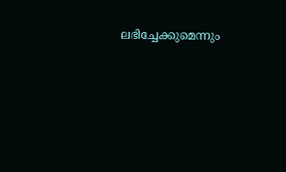ലഭിച്ചേക്കുമെന്നും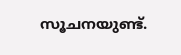സൂചനയുണ്ട്.